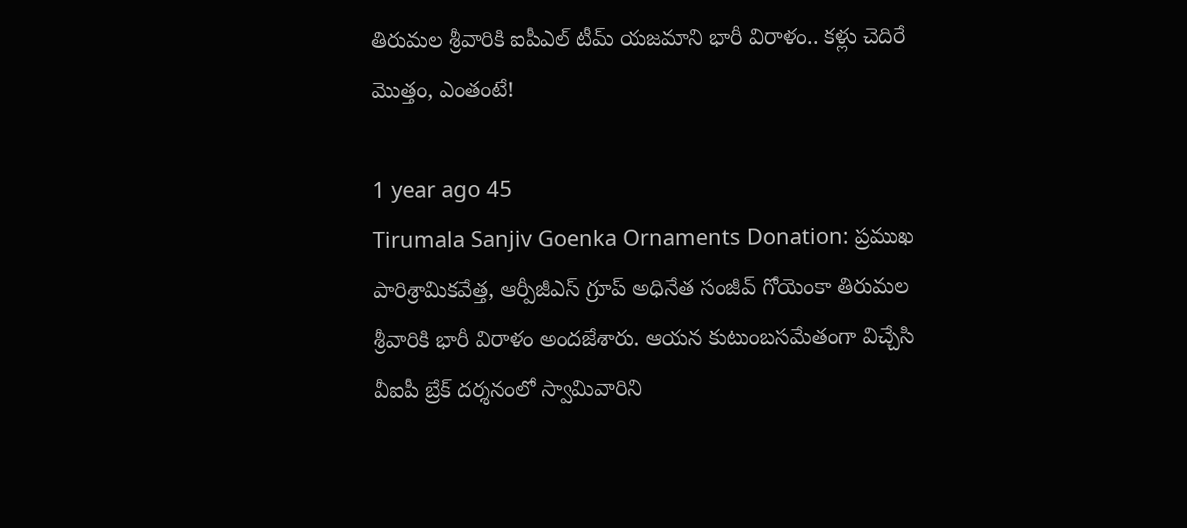తిరుమల శ్రీవారికి ఐపీఎల్ టీమ్ యజమాని భారీ విరాళం.. కళ్లు చెదిరే మొత్తం, ఎంతంటే!

1 year ago 45
Tirumala Sanjiv Goenka Ornaments Donation: ప్రముఖ పారిశ్రామికవేత్త, ఆర్పీజీఎస్ గ్రూప్ అధినేత సంజీవ్ గోయెంకా తిరుమల శ్రీవారికి భారీ విరాళం అందజేశారు. ఆయన కుటుంబసమేతంగా విచ్చేసి వీఐపీ బ్రేక్ దర్శనంలో స్వామివారిని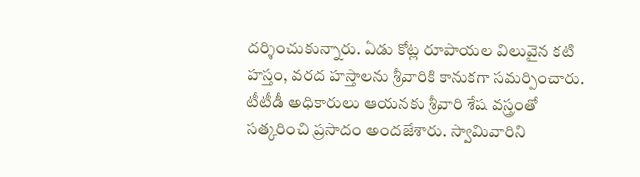దర్శించుకున్నారు. ఏడు కోట్ల రూపాయల విలువైన కటి హస్తం, వరద హస్తాలను శ్రీవారికి కానుకగా సమర్పించారు. టీటీడీ అధికారులు ఆయనకు శ్రీవారి శేష వస్త్రంతో సత్కరించి ప్రసాదం అందజేశారు. స్వామివారిని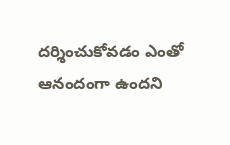దర్శించుకోవడం ఎంతో ఆనందంగా ఉందని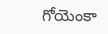గోయెంకా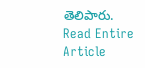తెలిపారు.
Read Entire Article